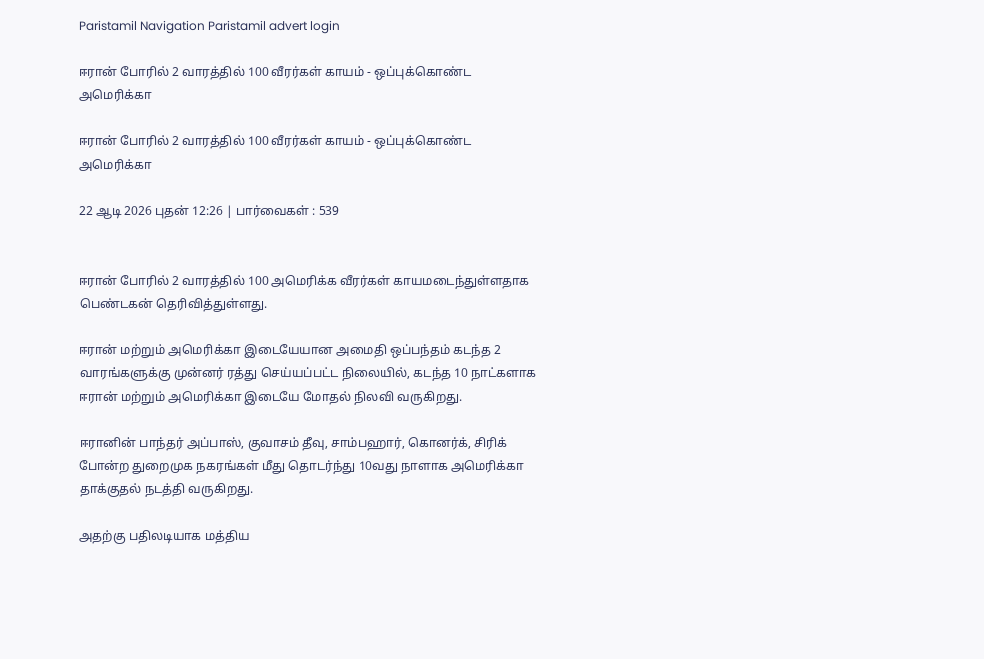Paristamil Navigation Paristamil advert login

ஈரான் போரில் 2 வாரத்தில் 100 வீரர்கள் காயம் - ஒப்புக்கொண்ட அமெரிக்கா

ஈரான் போரில் 2 வாரத்தில் 100 வீரர்கள் காயம் - ஒப்புக்கொண்ட அமெரிக்கா

22 ஆடி 2026 புதன் 12:26 | பார்வைகள் : 539


ஈரான் போரில் 2 வாரத்தில் 100 அமெரிக்க வீரர்கள் காயமடைந்துள்ளதாக பெண்டகன் தெரிவித்துள்ளது.

ஈரான் மற்றும் அமெரிக்கா இடையேயான அமைதி ஒப்பந்தம் கடந்த 2 வாரங்களுக்கு முன்னர் ரத்து செய்யப்பட்ட நிலையில், கடந்த 10 நாட்களாக ஈரான் மற்றும் அமெரிக்கா இடையே மோதல் நிலவி வருகிறது.

ஈரானின் பாந்தர் அப்பாஸ், குவாசம் தீவு, சாம்பஹார், கொனர்க், சிரிக் போன்ற துறைமுக நகரங்கள் மீது தொடர்ந்து 10வது நாளாக அமெரிக்கா தாக்குதல் நடத்தி வருகிறது.

அதற்கு பதிலடியாக மத்திய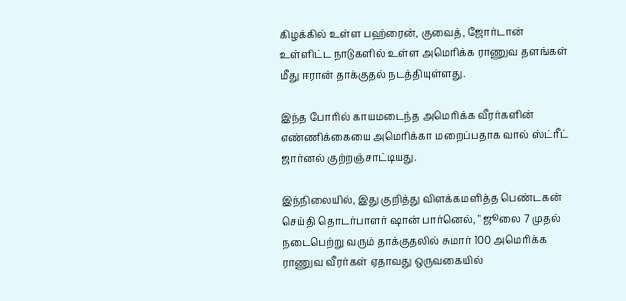கிழக்கில் உள்ள பஹ்ரைன், குவைத், ஜோர்டான் உள்ளிட்ட நாடுகளில் உள்ள அமெரிக்க ராணுவ தளங்கள் மீது ஈரான் தாக்குதல் நடத்தியுள்ளது.

இந்த போரில் காயமடைந்த அமெரிக்க வீரர்களின் எண்ணிக்கையை அமெரிக்கா மறைப்பதாக வால் ஸ்ட்ரீட் ஜார்னல் குற்றஞ்சாட்டியது.

இந்நிலையில், இது குறித்து விளக்கமளித்த பெண்டகன் செய்தி தொடர்பாளர் ஷான் பார்னெல், " ஜூலை 7 முதல் நடைபெற்று வரும் தாக்குதலில் சுமார் 100 அமெரிக்க ராணுவ வீரர்கள் ஏதாவது ஒருவகையில்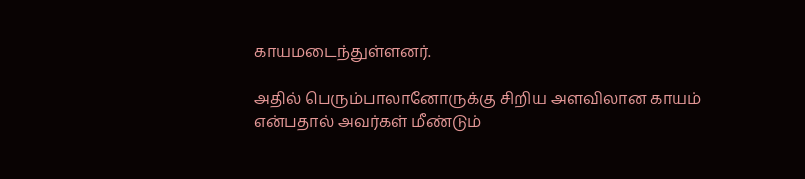காயமடைந்துள்ளனர்.

அதில் பெரும்பாலானோருக்கு சிறிய அளவிலான காயம் என்பதால் அவர்கள் மீண்டும்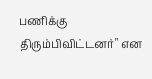பணிக்கு திரும்பிவிட்டனர்" என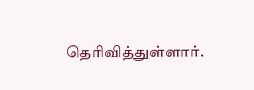தெரிவித்துள்ளார்.